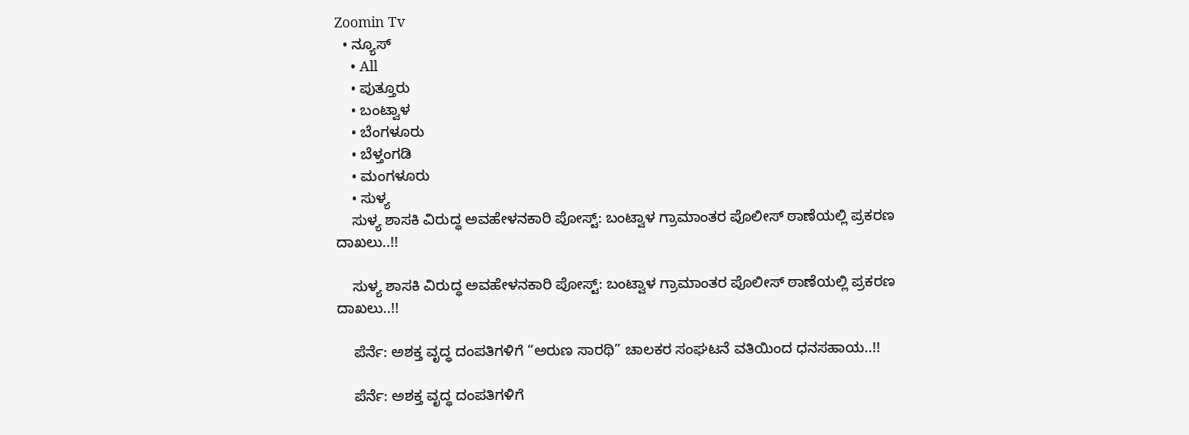Zoomin Tv
  • ನ್ಯೂಸ್
    • All
    • ಪುತ್ತೂರು
    • ಬಂಟ್ವಾಳ
    • ಬೆಂಗಳೂರು
    • ಬೆಳ್ತಂಗಡಿ
    • ಮಂಗಳೂರು
    • ಸುಳ್ಯ
    ಸುಳ್ಯ ಶಾಸಕಿ ವಿರುದ್ಧ ಅವಹೇಳನಕಾರಿ ಪೋಸ್ಟ್: ಬಂಟ್ವಾಳ ಗ್ರಾಮಾಂತರ ಪೊಲೀಸ್ ಠಾಣೆಯಲ್ಲಿ ಪ್ರಕರಣ ದಾಖಲು..!!

    ಸುಳ್ಯ ಶಾಸಕಿ ವಿರುದ್ಧ ಅವಹೇಳನಕಾರಿ ಪೋಸ್ಟ್: ಬಂಟ್ವಾಳ ಗ್ರಾಮಾಂತರ ಪೊಲೀಸ್ ಠಾಣೆಯಲ್ಲಿ ಪ್ರಕರಣ ದಾಖಲು..!!

    ಪೆರ್ನೆ: ಅಶಕ್ತ ವೃದ್ಧ ದಂಪತಿಗಳಿಗೆ “ಅರುಣ ಸಾರಥಿ” ಚಾಲಕರ ಸಂಘಟನೆ ವತಿಯಿಂದ ಧನಸಹಾಯ..!!

    ಪೆರ್ನೆ: ಅಶಕ್ತ ವೃದ್ಧ ದಂಪತಿಗಳಿಗೆ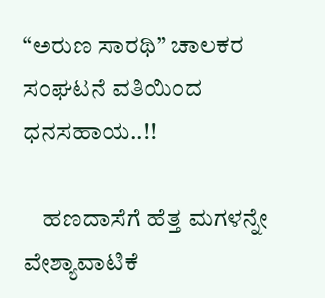“ಅರುಣ ಸಾರಥಿ” ಚಾಲಕರ ಸಂಘಟನೆ ವತಿಯಿಂದ ಧನಸಹಾಯ..!!

    ಹಣದಾಸೆಗೆ ಹೆತ್ತ ಮಗಳನ್ನೇ ವೇಶ್ಯಾವಾಟಿಕೆ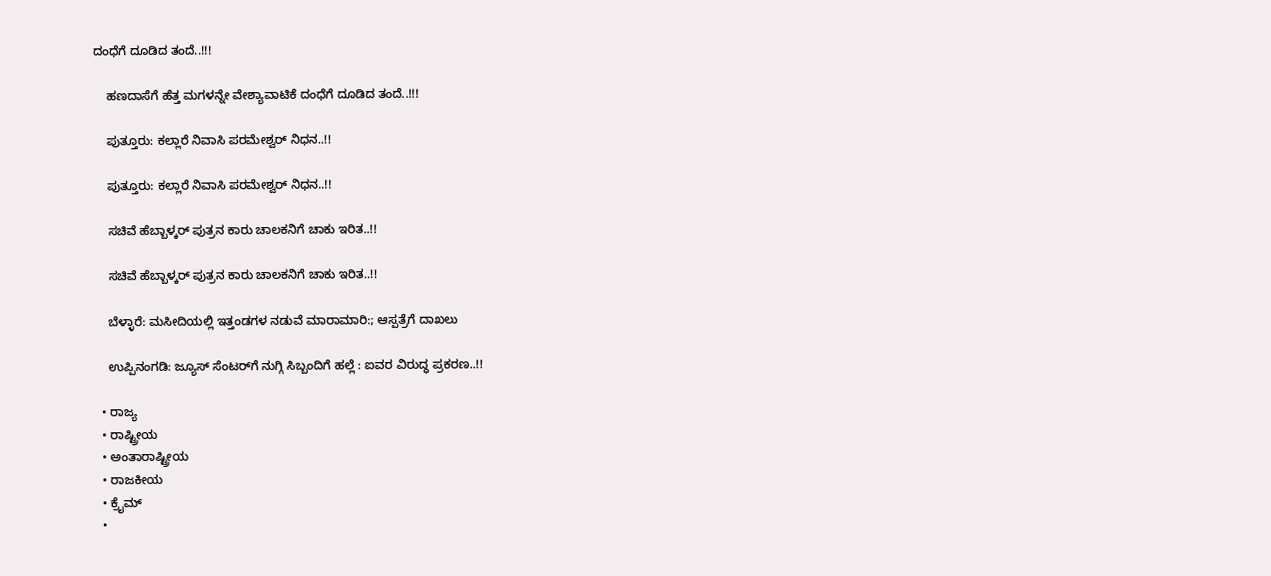ದಂಧೆಗೆ ದೂಡಿದ ತಂದೆ..!!!

    ಹಣದಾಸೆಗೆ ಹೆತ್ತ ಮಗಳನ್ನೇ ವೇಶ್ಯಾವಾಟಿಕೆ ದಂಧೆಗೆ ದೂಡಿದ ತಂದೆ..!!!

    ಪುತ್ತೂರು: ಕಲ್ಲಾರೆ ನಿವಾಸಿ ಪರಮೇಶ್ವರ್ ನಿಧನ..!!

    ಪುತ್ತೂರು: ಕಲ್ಲಾರೆ ನಿವಾಸಿ ಪರಮೇಶ್ವರ್ ನಿಧನ..!!

    ಸಚಿವೆ ಹೆಬ್ಬಾಳ್ಕರ್ ಪುತ್ರನ ಕಾರು ಚಾಲಕನಿಗೆ ಚಾಕು ಇರಿತ..!!

    ಸಚಿವೆ ಹೆಬ್ಬಾಳ್ಕರ್ ಪುತ್ರನ ಕಾರು ಚಾಲಕನಿಗೆ ಚಾಕು ಇರಿತ..!!

    ಬೆಳ್ಳಾರೆ: ಮಸೀದಿಯಲ್ಲಿ ಇತ್ತಂಡಗಳ ನಡುವೆ ಮಾರಾಮಾರಿ:; ಆಸ್ಪತ್ರೆಗೆ ದಾಖಲು

    ಉಪ್ಪಿನಂಗಡಿ: ಜ್ಯೂಸ್ ಸೆಂಟರ್‌ಗೆ ನುಗ್ಗಿ ಸಿಬ್ಬಂದಿಗೆ ಹಲ್ಲೆ : ಐವರ ವಿರುದ್ಧ ಪ್ರಕರಣ..!!

  • ರಾಜ್ಯ
  • ರಾಷ್ಟ್ರೀಯ
  • ಅಂತಾರಾಷ್ಟ್ರೀಯ
  • ರಾಜಕೀಯ
  • ಕ್ರೈಮ್
  •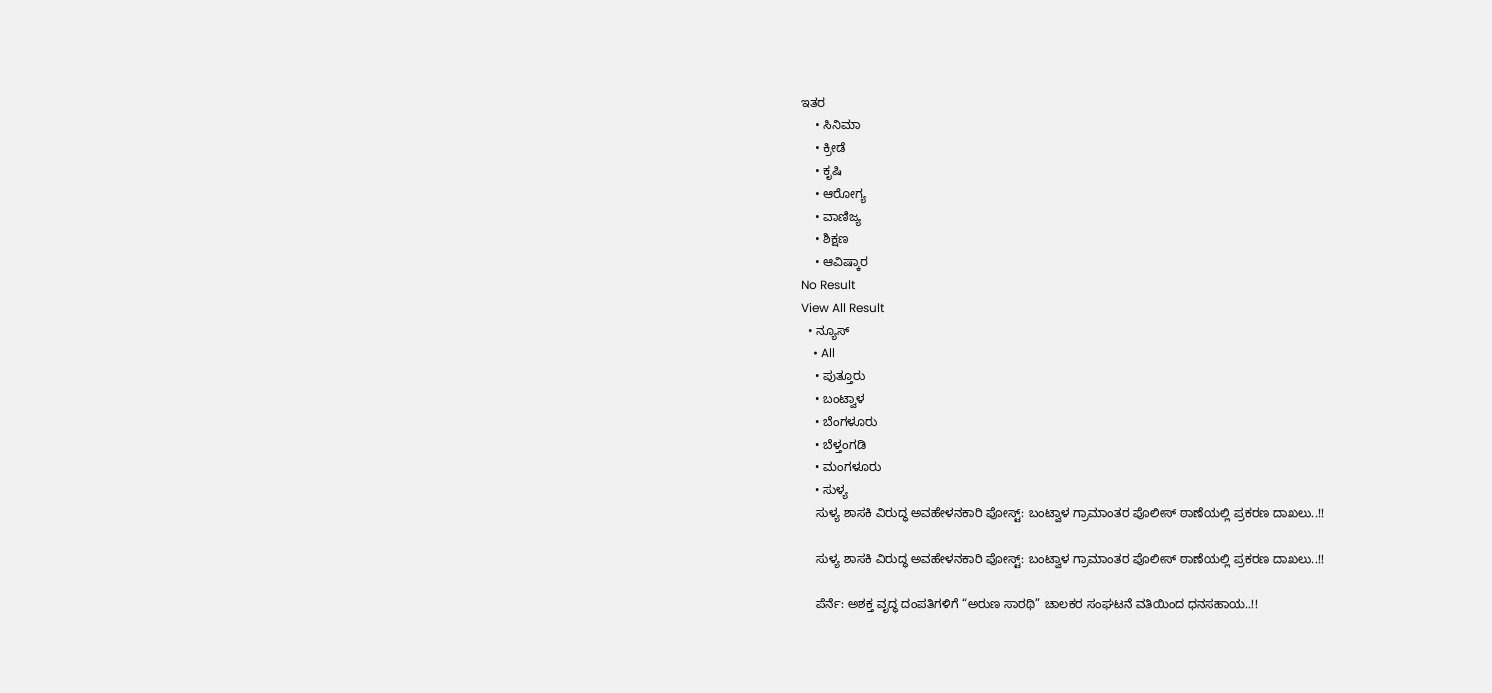ಇತರ
    • ಸಿನಿಮಾ
    • ಕ್ರೀಡೆ
    • ಕೃಷಿ
    • ಆರೋಗ್ಯ
    • ವಾಣಿಜ್ಯ
    • ಶಿಕ್ಷಣ
    • ಆವಿಷ್ಕಾರ
No Result
View All Result
  • ನ್ಯೂಸ್
    • All
    • ಪುತ್ತೂರು
    • ಬಂಟ್ವಾಳ
    • ಬೆಂಗಳೂರು
    • ಬೆಳ್ತಂಗಡಿ
    • ಮಂಗಳೂರು
    • ಸುಳ್ಯ
    ಸುಳ್ಯ ಶಾಸಕಿ ವಿರುದ್ಧ ಅವಹೇಳನಕಾರಿ ಪೋಸ್ಟ್: ಬಂಟ್ವಾಳ ಗ್ರಾಮಾಂತರ ಪೊಲೀಸ್ ಠಾಣೆಯಲ್ಲಿ ಪ್ರಕರಣ ದಾಖಲು..!!

    ಸುಳ್ಯ ಶಾಸಕಿ ವಿರುದ್ಧ ಅವಹೇಳನಕಾರಿ ಪೋಸ್ಟ್: ಬಂಟ್ವಾಳ ಗ್ರಾಮಾಂತರ ಪೊಲೀಸ್ ಠಾಣೆಯಲ್ಲಿ ಪ್ರಕರಣ ದಾಖಲು..!!

    ಪೆರ್ನೆ: ಅಶಕ್ತ ವೃದ್ಧ ದಂಪತಿಗಳಿಗೆ “ಅರುಣ ಸಾರಥಿ” ಚಾಲಕರ ಸಂಘಟನೆ ವತಿಯಿಂದ ಧನಸಹಾಯ..!!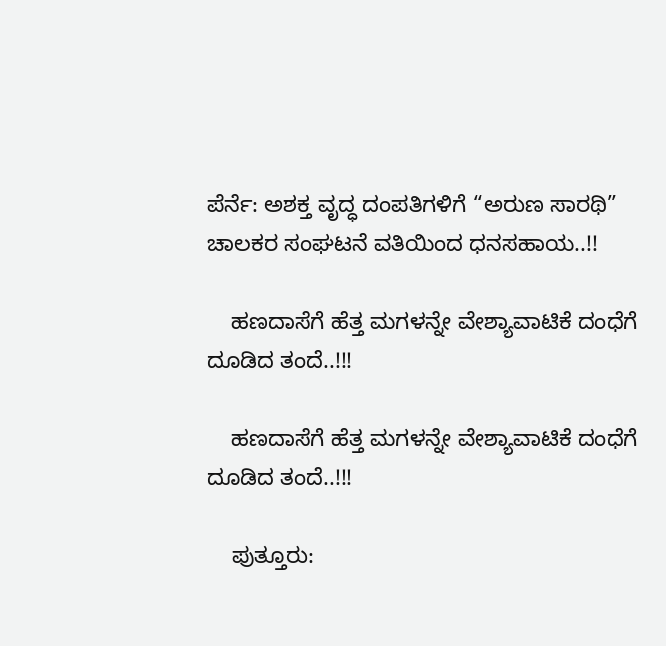ಪೆರ್ನೆ: ಅಶಕ್ತ ವೃದ್ಧ ದಂಪತಿಗಳಿಗೆ “ಅರುಣ ಸಾರಥಿ” ಚಾಲಕರ ಸಂಘಟನೆ ವತಿಯಿಂದ ಧನಸಹಾಯ..!!

    ಹಣದಾಸೆಗೆ ಹೆತ್ತ ಮಗಳನ್ನೇ ವೇಶ್ಯಾವಾಟಿಕೆ ದಂಧೆಗೆ ದೂಡಿದ ತಂದೆ..!!!

    ಹಣದಾಸೆಗೆ ಹೆತ್ತ ಮಗಳನ್ನೇ ವೇಶ್ಯಾವಾಟಿಕೆ ದಂಧೆಗೆ ದೂಡಿದ ತಂದೆ..!!!

    ಪುತ್ತೂರು: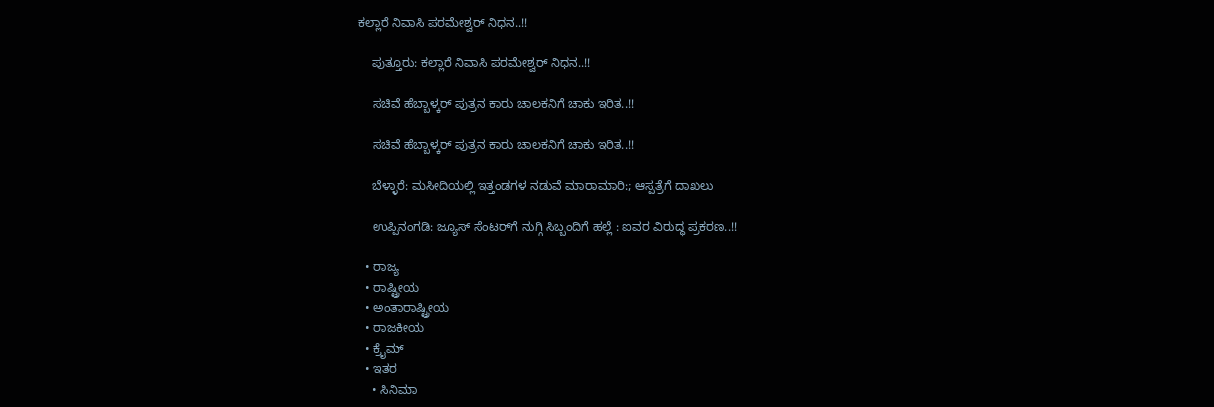ಕಲ್ಲಾರೆ ನಿವಾಸಿ ಪರಮೇಶ್ವರ್ ನಿಧನ..!!

    ಪುತ್ತೂರು: ಕಲ್ಲಾರೆ ನಿವಾಸಿ ಪರಮೇಶ್ವರ್ ನಿಧನ..!!

    ಸಚಿವೆ ಹೆಬ್ಬಾಳ್ಕರ್ ಪುತ್ರನ ಕಾರು ಚಾಲಕನಿಗೆ ಚಾಕು ಇರಿತ..!!

    ಸಚಿವೆ ಹೆಬ್ಬಾಳ್ಕರ್ ಪುತ್ರನ ಕಾರು ಚಾಲಕನಿಗೆ ಚಾಕು ಇರಿತ..!!

    ಬೆಳ್ಳಾರೆ: ಮಸೀದಿಯಲ್ಲಿ ಇತ್ತಂಡಗಳ ನಡುವೆ ಮಾರಾಮಾರಿ:; ಆಸ್ಪತ್ರೆಗೆ ದಾಖಲು

    ಉಪ್ಪಿನಂಗಡಿ: ಜ್ಯೂಸ್ ಸೆಂಟರ್‌ಗೆ ನುಗ್ಗಿ ಸಿಬ್ಬಂದಿಗೆ ಹಲ್ಲೆ : ಐವರ ವಿರುದ್ಧ ಪ್ರಕರಣ..!!

  • ರಾಜ್ಯ
  • ರಾಷ್ಟ್ರೀಯ
  • ಅಂತಾರಾಷ್ಟ್ರೀಯ
  • ರಾಜಕೀಯ
  • ಕ್ರೈಮ್
  • ಇತರ
    • ಸಿನಿಮಾ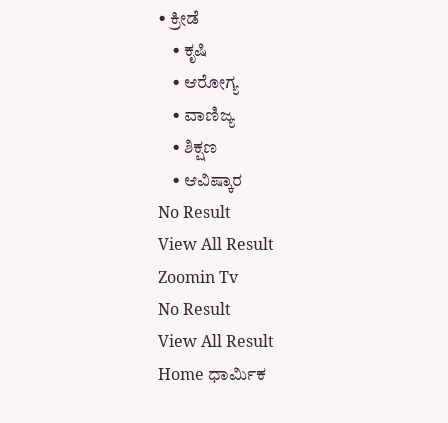• ಕ್ರೀಡೆ
    • ಕೃಷಿ
    • ಆರೋಗ್ಯ
    • ವಾಣಿಜ್ಯ
    • ಶಿಕ್ಷಣ
    • ಆವಿಷ್ಕಾರ
No Result
View All Result
Zoomin Tv
No Result
View All Result
Home ಧಾರ್ಮಿಕ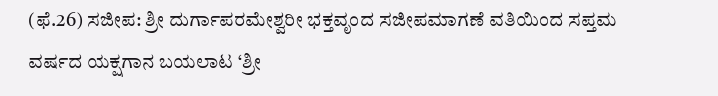(ಫೆ.26) ಸಜೀಪ: ಶ್ರೀ ದುರ್ಗಾಪರಮೇಶ್ವರೀ ಭಕ್ತವೃಂದ ಸಜೀಪಮಾಗಣೆ ವತಿಯಿಂದ ಸಪ್ತಮ ವರ್ಷದ ಯಕ್ಷಗಾನ ಬಯಲಾಟ ‘ಶ್ರೀ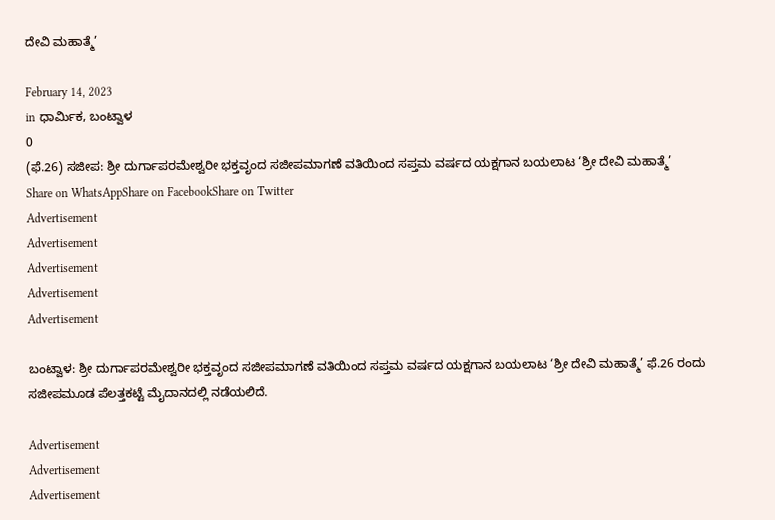ದೇವಿ ಮಹಾತ್ಮೆ’

February 14, 2023
in ಧಾರ್ಮಿಕ, ಬಂಟ್ವಾಳ
0
(ಫೆ.26) ಸಜೀಪ: ಶ್ರೀ ದುರ್ಗಾಪರಮೇಶ್ವರೀ ಭಕ್ತವೃಂದ ಸಜೀಪಮಾಗಣೆ ವತಿಯಿಂದ ಸಪ್ತಮ ವರ್ಷದ ಯಕ್ಷಗಾನ ಬಯಲಾಟ ‘ಶ್ರೀ ದೇವಿ ಮಹಾತ್ಮೆ’
Share on WhatsAppShare on FacebookShare on Twitter
Advertisement
Advertisement
Advertisement
Advertisement
Advertisement

ಬಂಟ್ವಾಳ: ಶ್ರೀ ದುರ್ಗಾಪರಮೇಶ್ವರೀ ಭಕ್ತವೃಂದ ಸಜೀಪಮಾಗಣೆ ವತಿಯಿಂದ ಸಪ್ತಮ ವರ್ಷದ ಯಕ್ಷಗಾನ ಬಯಲಾಟ ‘ಶ್ರೀ ದೇವಿ ಮಹಾತ್ಮೆ’ ಫೆ.26 ರಂದು ಸಜೀಪಮೂಡ ಪೆಲತ್ತಕಟ್ಟೆ ಮೈದಾನದಲ್ಲಿ ನಡೆಯಲಿದೆ.

Advertisement
Advertisement
Advertisement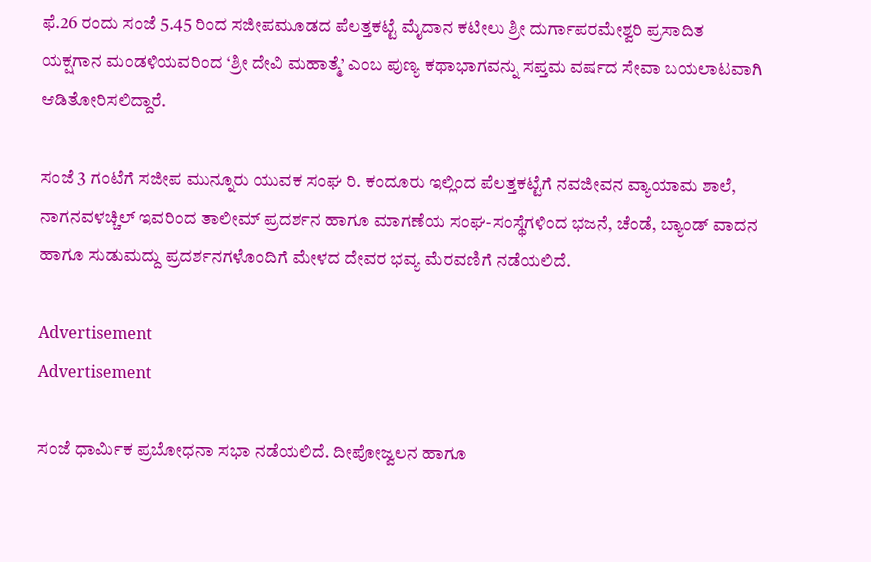ಫೆ.26 ರಂದು ಸಂಜೆ 5.45 ರಿಂದ ಸಜೀಪಮೂಡದ ಪೆಲತ್ತಕಟ್ಟೆ ಮೈದಾನ ಕಟೀಲು ಶ್ರೀ ದುರ್ಗಾಪರಮೇಶ್ವರಿ ಪ್ರಸಾದಿತ ಯಕ್ಷಗಾನ ಮಂಡಳಿಯವರಿಂದ ‘ಶ್ರೀ ದೇವಿ ಮಹಾತ್ಮೆ’ ಎಂಬ ಪುಣ್ಯ ಕಥಾಭಾಗವನ್ನು ಸಪ್ತಮ ವರ್ಷದ ಸೇವಾ ಬಯಲಾಟವಾಗಿ ಆಡಿತೋರಿಸಲಿದ್ದಾರೆ.

ಸಂಜೆ 3 ಗಂಟೆಗೆ ಸಜೀಪ ಮುನ್ನೂರು ಯುವಕ ಸಂಘ ರಿ. ಕಂದೂರು ಇಲ್ಲಿಂದ ಪೆಲತ್ತಕಟ್ಟೆಗೆ ನವಜೀವನ ವ್ಯಾಯಾಮ ಶಾಲೆ, ನಾಗನವಳಚ್ಚಿಲ್ ಇವರಿಂದ ತಾಲೀಮ್ ಪ್ರದರ್ಶನ ಹಾಗೂ ಮಾಗಣೆಯ ಸಂಘ-ಸಂಸ್ಥೆಗಳಿಂದ ಭಜನೆ, ಚೆಂಡೆ, ಬ್ಯಾಂಡ್ ವಾದನ ಹಾಗೂ ಸುಡುಮದ್ದು ಪ್ರದರ್ಶನಗಳೊಂದಿಗೆ ಮೇಳದ ದೇವರ ಭವ್ಯ ಮೆರವಣಿಗೆ ನಡೆಯಲಿದೆ.

Advertisement
Advertisement

ಸಂಜೆ ಧಾರ್ಮಿಕ ಪ್ರಬೋಧನಾ ಸಭಾ ನಡೆಯಲಿದೆ. ದೀಪೋಜ್ವಲನ ಹಾಗೂ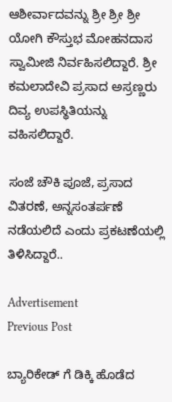ಆಶೀರ್ವಾದವನ್ನು ಶ್ರೀ ಶ್ರೀ ಶ್ರೀ ಯೋಗಿ ಕೌಸ್ತುಭ ಮೋಹನದಾಸ ಸ್ವಾಮೀಜಿ ನಿರ್ವಹಿಸಲಿದ್ದಾರೆ. ಶ್ರೀ ಕಮಲಾದೇವಿ ಪ್ರಸಾದ ಅಸ್ರಣ್ಣರು ದಿವ್ಯ ಉಪಸ್ಥಿತಿಯನ್ನು ವಹಿಸಲಿದ್ದಾರೆ.

ಸಂಜೆ ಚೌಕಿ ಪೂಜೆ, ಪ್ರಸಾದ ವಿತರಣೆ, ಅನ್ನಸಂತರ್ಪಣೆ ನಡೆಯಲಿದೆ ಎಂದು ಪ್ರಕಟಣೆಯಲ್ಲಿ ತಿಳಿಸಿದ್ದಾರೆ..

Advertisement
Previous Post

ಬ್ಯಾರಿಕೇಡ್ ಗೆ ಡಿಕ್ಕಿ ಹೊಡೆದ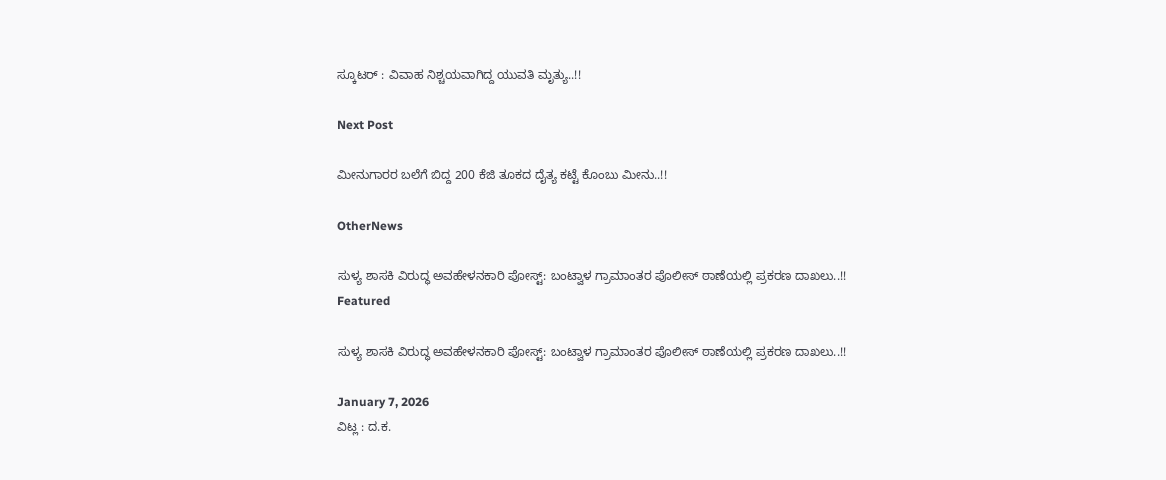ಸ್ಕೂಟರ್ : ವಿವಾಹ ನಿಶ್ಚಯವಾಗಿದ್ದ ಯುವತಿ ಮೃತ್ಯು..!!

Next Post

ಮೀನುಗಾರರ ಬಲೆಗೆ ಬಿದ್ದ 200 ಕೆಜಿ ತೂಕದ ದೈತ್ಯ ಕಟ್ಟೆ ಕೊಂಬು ಮೀನು..!!

OtherNews

ಸುಳ್ಯ ಶಾಸಕಿ ವಿರುದ್ಧ ಅವಹೇಳನಕಾರಿ ಪೋಸ್ಟ್: ಬಂಟ್ವಾಳ ಗ್ರಾಮಾಂತರ ಪೊಲೀಸ್ ಠಾಣೆಯಲ್ಲಿ ಪ್ರಕರಣ ದಾಖಲು..!!
Featured

ಸುಳ್ಯ ಶಾಸಕಿ ವಿರುದ್ಧ ಅವಹೇಳನಕಾರಿ ಪೋಸ್ಟ್: ಬಂಟ್ವಾಳ ಗ್ರಾಮಾಂತರ ಪೊಲೀಸ್ ಠಾಣೆಯಲ್ಲಿ ಪ್ರಕರಣ ದಾಖಲು..!!

January 7, 2026
ವಿಟ್ಲ : ದ.ಕ.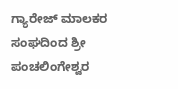ಗ್ಯಾರೇಜ್ ಮಾಲಕರ ಸಂಘದಿಂದ ಶ್ರೀ ಪಂಚಲಿಂಗೇಶ್ವರ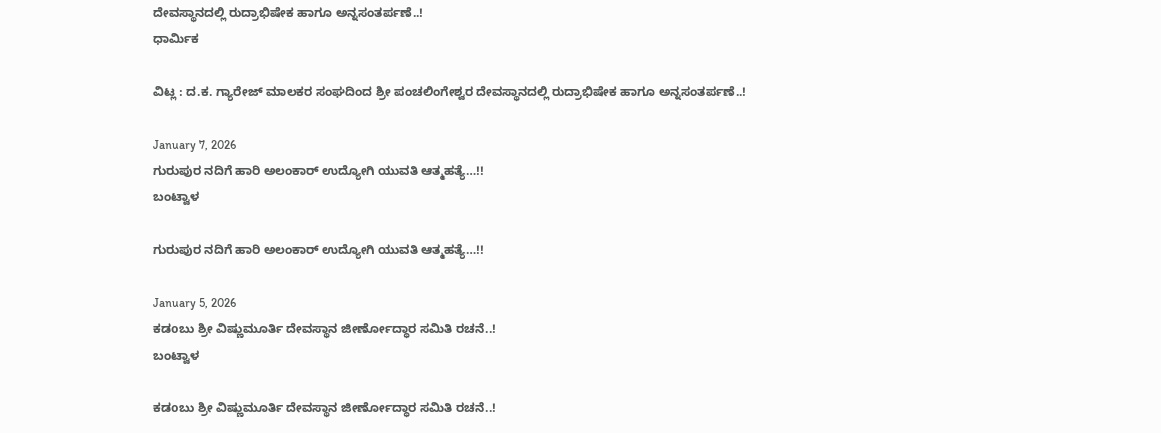ದೇವಸ್ಥಾನದಲ್ಲಿ ರುದ್ರಾಭಿಷೇಕ ಹಾಗೂ ಅನ್ನಸಂತರ್ಪಣೆ..!
ಧಾರ್ಮಿಕ

ವಿಟ್ಲ : ದ.ಕ. ಗ್ಯಾರೇಜ್ ಮಾಲಕರ ಸಂಘದಿಂದ ಶ್ರೀ ಪಂಚಲಿಂಗೇಶ್ವರ ದೇವಸ್ಥಾನದಲ್ಲಿ ರುದ್ರಾಭಿಷೇಕ ಹಾಗೂ ಅನ್ನಸಂತರ್ಪಣೆ..!

January 7, 2026
ಗುರುಪುರ ನದಿಗೆ ಹಾರಿ ಅಲಂಕಾರ್ ಉದ್ಯೋಗಿ ಯುವತಿ ಆತ್ಮಹತ್ಯೆ…!!
ಬಂಟ್ವಾಳ

ಗುರುಪುರ ನದಿಗೆ ಹಾರಿ ಅಲಂಕಾರ್ ಉದ್ಯೋಗಿ ಯುವತಿ ಆತ್ಮಹತ್ಯೆ…!!

January 5, 2026
ಕಡoಬು ಶ್ರೀ ವಿಷ್ಣುಮೂರ್ತಿ ದೇವಸ್ಥಾನ ಜೀರ್ಣೋದ್ಧಾರ ಸಮಿತಿ ರಚನೆ..!
ಬಂಟ್ವಾಳ

ಕಡoಬು ಶ್ರೀ ವಿಷ್ಣುಮೂರ್ತಿ ದೇವಸ್ಥಾನ ಜೀರ್ಣೋದ್ಧಾರ ಸಮಿತಿ ರಚನೆ..!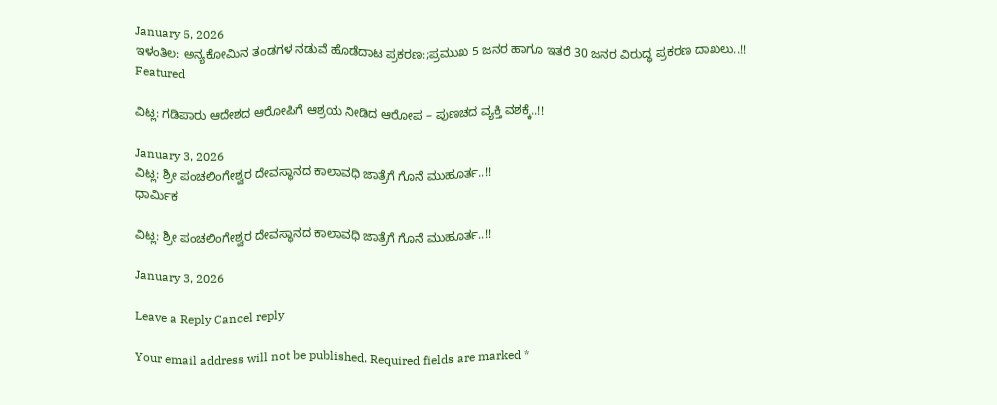January 5, 2026
ಇಳಂತಿಲ: ಅನ್ಯಕೋಮಿನ ತಂಡಗಳ ನಡುವೆ ಹೊಡೆದಾಟ ಪ್ರಕರಣ:;ಪ್ರಮುಖ 5 ಜನರ ಹಾಗೂ ಇತರೆ 30 ಜನರ ವಿರುದ್ಧ ಪ್ರಕರಣ ದಾಖಲು..!!
Featured

ವಿಟ್ಲ: ಗಡಿಪಾರು ಆದೇಶದ ಆರೋಪಿಗೆ ಆಶ್ರಯ ನೀಡಿದ ಆರೋಪ – ಪುಣಚದ ವ್ಯಕ್ತಿ ವಶಕ್ಕೆ..!!

January 3, 2026
ವಿಟ್ಲ: ಶ್ರೀ ಪಂಚಲಿಂಗೇಶ್ವರ ದೇವಸ್ಥಾನದ ಕಾಲಾವಧಿ ಜಾತ್ರೆಗೆ ಗೊನೆ ಮುಹೂರ್ತ..!!
ಧಾರ್ಮಿಕ

ವಿಟ್ಲ: ಶ್ರೀ ಪಂಚಲಿಂಗೇಶ್ವರ ದೇವಸ್ಥಾನದ ಕಾಲಾವಧಿ ಜಾತ್ರೆಗೆ ಗೊನೆ ಮುಹೂರ್ತ..!!

January 3, 2026

Leave a Reply Cancel reply

Your email address will not be published. Required fields are marked *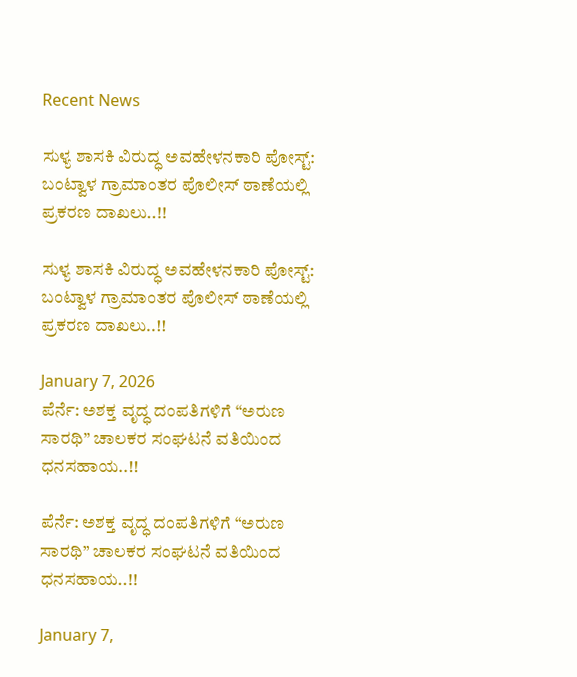Recent News

ಸುಳ್ಯ ಶಾಸಕಿ ವಿರುದ್ಧ ಅವಹೇಳನಕಾರಿ ಪೋಸ್ಟ್: ಬಂಟ್ವಾಳ ಗ್ರಾಮಾಂತರ ಪೊಲೀಸ್ ಠಾಣೆಯಲ್ಲಿ ಪ್ರಕರಣ ದಾಖಲು..!!

ಸುಳ್ಯ ಶಾಸಕಿ ವಿರುದ್ಧ ಅವಹೇಳನಕಾರಿ ಪೋಸ್ಟ್: ಬಂಟ್ವಾಳ ಗ್ರಾಮಾಂತರ ಪೊಲೀಸ್ ಠಾಣೆಯಲ್ಲಿ ಪ್ರಕರಣ ದಾಖಲು..!!

January 7, 2026
ಪೆರ್ನೆ: ಅಶಕ್ತ ವೃದ್ಧ ದಂಪತಿಗಳಿಗೆ “ಅರುಣ ಸಾರಥಿ” ಚಾಲಕರ ಸಂಘಟನೆ ವತಿಯಿಂದ ಧನಸಹಾಯ..!!

ಪೆರ್ನೆ: ಅಶಕ್ತ ವೃದ್ಧ ದಂಪತಿಗಳಿಗೆ “ಅರುಣ ಸಾರಥಿ” ಚಾಲಕರ ಸಂಘಟನೆ ವತಿಯಿಂದ ಧನಸಹಾಯ..!!

January 7,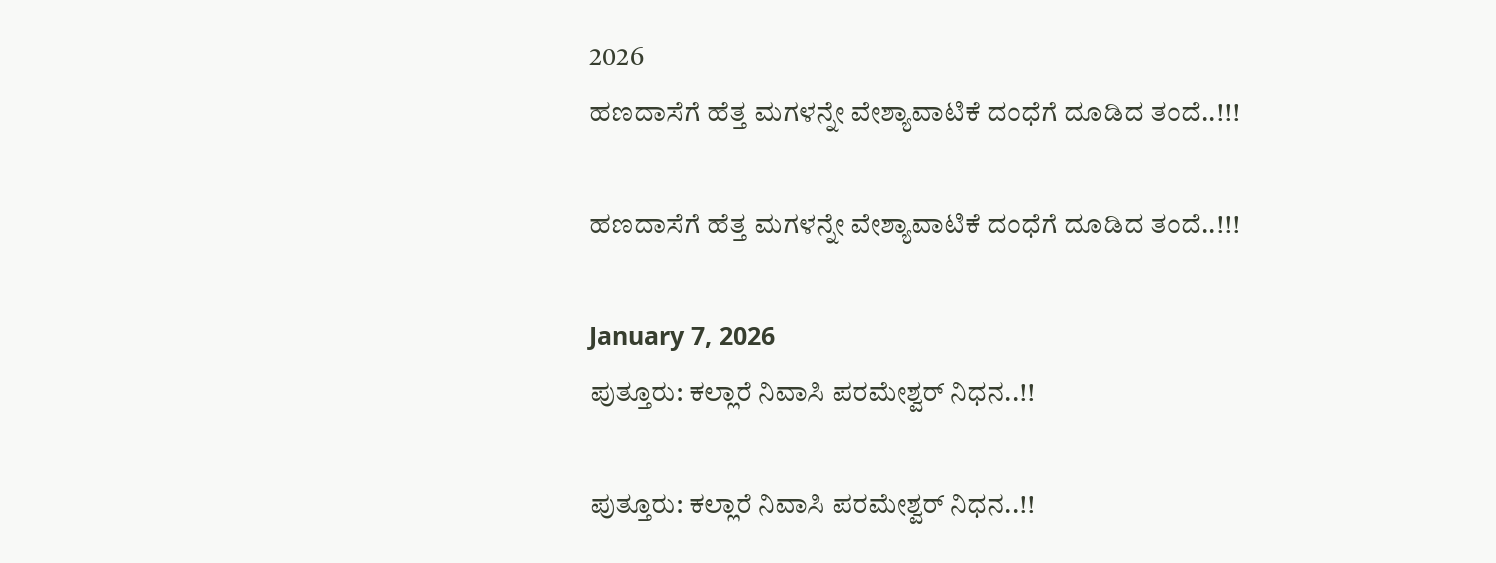2026
ಹಣದಾಸೆಗೆ ಹೆತ್ತ ಮಗಳನ್ನೇ ವೇಶ್ಯಾವಾಟಿಕೆ ದಂಧೆಗೆ ದೂಡಿದ ತಂದೆ..!!!

ಹಣದಾಸೆಗೆ ಹೆತ್ತ ಮಗಳನ್ನೇ ವೇಶ್ಯಾವಾಟಿಕೆ ದಂಧೆಗೆ ದೂಡಿದ ತಂದೆ..!!!

January 7, 2026
ಪುತ್ತೂರು: ಕಲ್ಲಾರೆ ನಿವಾಸಿ ಪರಮೇಶ್ವರ್ ನಿಧನ..!!

ಪುತ್ತೂರು: ಕಲ್ಲಾರೆ ನಿವಾಸಿ ಪರಮೇಶ್ವರ್ ನಿಧನ..!!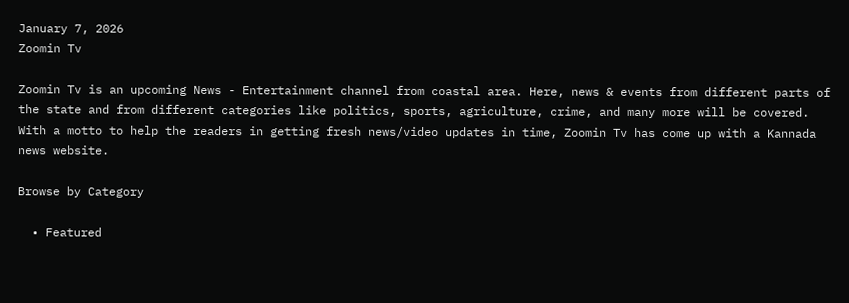January 7, 2026
Zoomin Tv

Zoomin Tv is an upcoming News - Entertainment channel from coastal area. Here, news & events from different parts of the state and from different categories like politics, sports, agriculture, crime, and many more will be covered. With a motto to help the readers in getting fresh news/video updates in time, Zoomin Tv has come up with a Kannada news website.

Browse by Category

  • Featured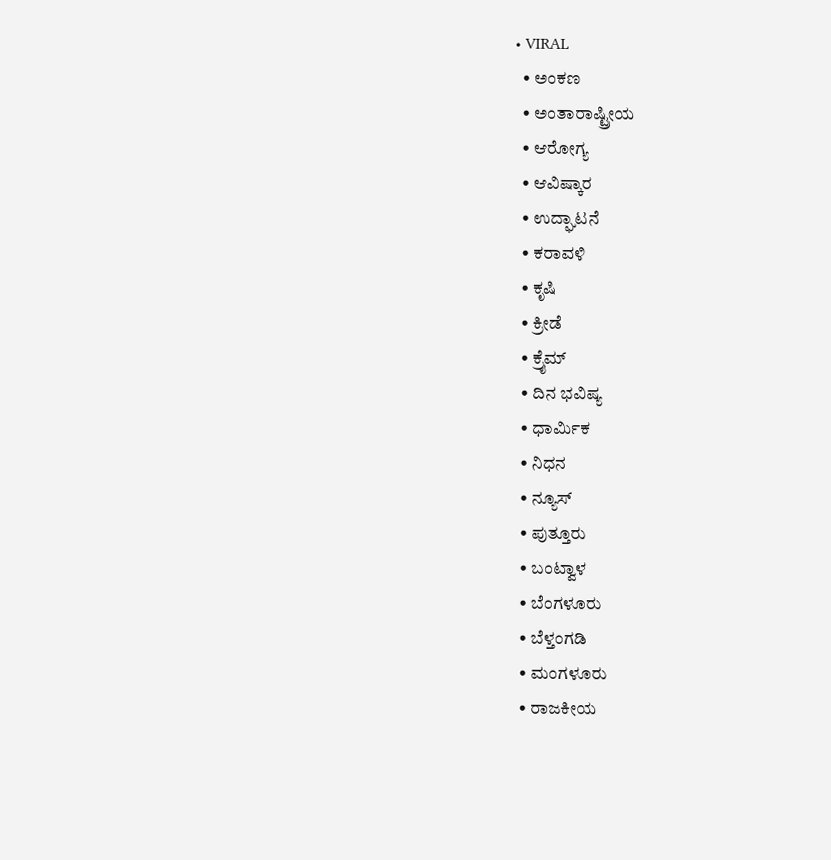• VIRAL
  • ಅಂಕಣ
  • ಅಂತಾರಾಷ್ಟ್ರೀಯ
  • ಆರೋಗ್ಯ
  • ಆವಿಷ್ಕಾರ
  • ಉದ್ಘಾಟನೆ
  • ಕರಾವಳಿ
  • ಕೃಷಿ
  • ಕ್ರೀಡೆ
  • ಕ್ರೈಮ್
  • ದಿನ ಭವಿಷ್ಯ
  • ಧಾರ್ಮಿಕ
  • ನಿಧನ
  • ನ್ಯೂಸ್
  • ಪುತ್ತೂರು
  • ಬಂಟ್ವಾಳ
  • ಬೆಂಗಳೂರು
  • ಬೆಳ್ತಂಗಡಿ
  • ಮಂಗಳೂರು
  • ರಾಜಕೀಯ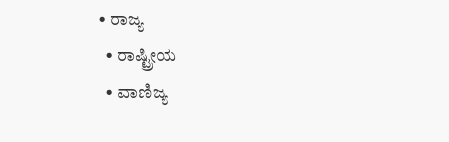• ರಾಜ್ಯ
  • ರಾಷ್ಟ್ರೀಯ
  • ವಾಣಿಜ್ಯ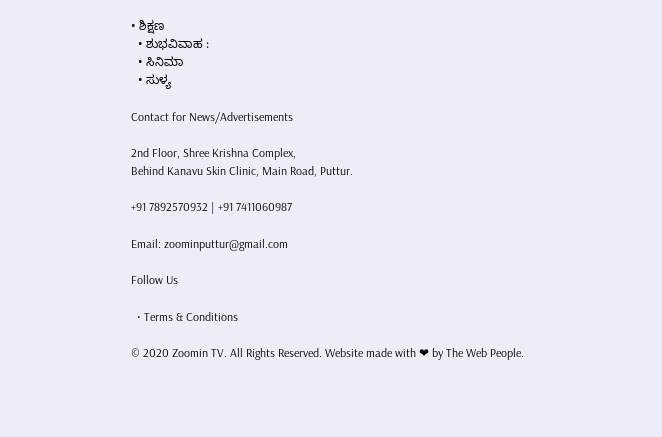• ಶಿಕ್ಷಣ
  • ಶುಭವಿವಾಹ :
  • ಸಿನಿಮಾ
  • ಸುಳ್ಯ

Contact for News/Advertisements

2nd Floor, Shree Krishna Complex,
Behind Kanavu Skin Clinic, Main Road, Puttur.

+91 7892570932 | +91 7411060987

Email: zoominputtur@gmail.com

Follow Us

  • Terms & Conditions

© 2020 Zoomin TV. All Rights Reserved. Website made with ❤ by The Web People.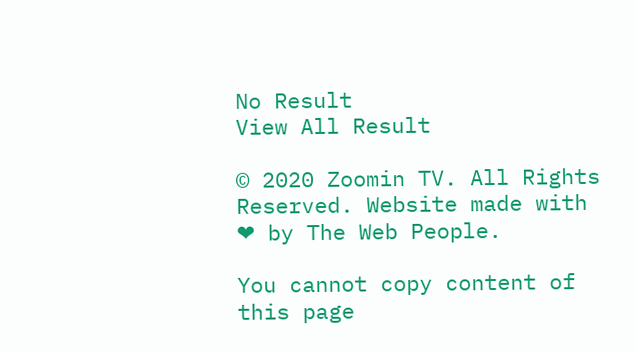No Result
View All Result

© 2020 Zoomin TV. All Rights Reserved. Website made with ❤ by The Web People.

You cannot copy content of this page